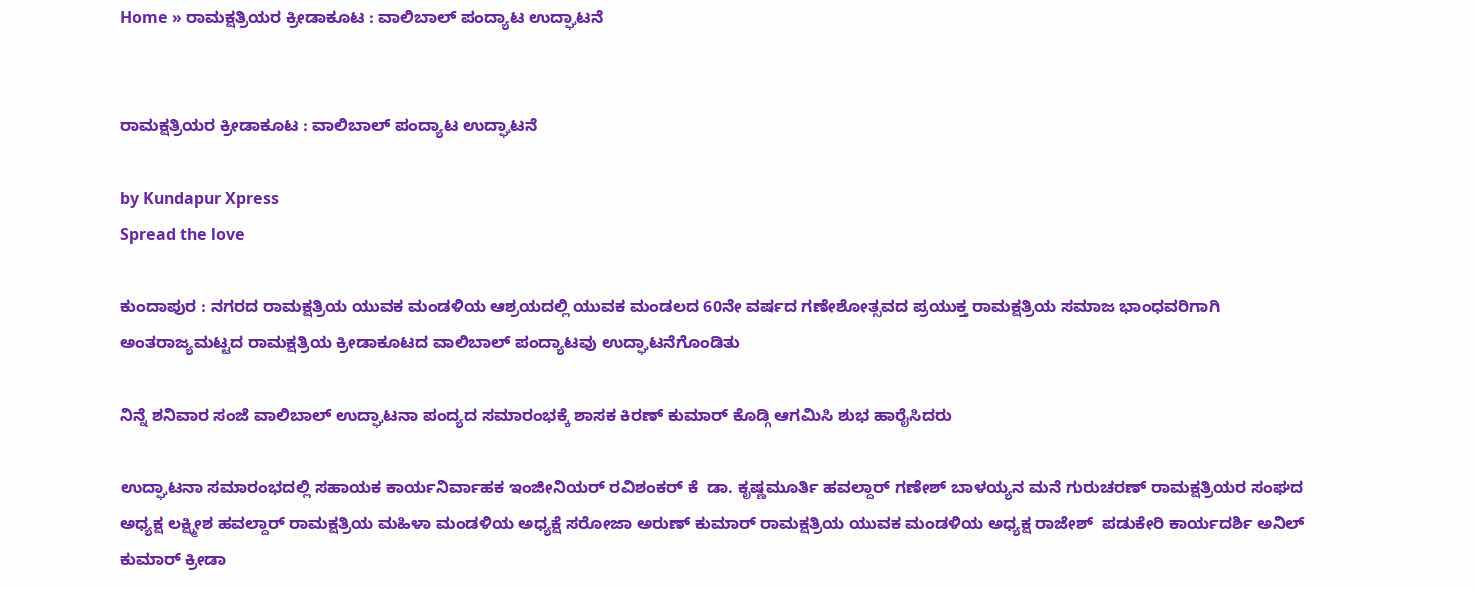Home » ರಾಮಕ್ಷತ್ರಿಯರ ಕ್ರೀಡಾಕೂಟ : ವಾಲಿಬಾಲ್‌ ಪಂದ್ಯಾಟ ಉದ್ಘಾಟನೆ


ರಾಮಕ್ಷತ್ರಿಯರ ಕ್ರೀಡಾಕೂಟ : ವಾಲಿಬಾಲ್‌ ಪಂದ್ಯಾಟ ಉದ್ಘಾಟನೆ

by Kundapur Xpress
Spread the love

ಕುಂದಾಪುರ : ನಗರದ ರಾಮಕ್ಷತ್ರಿಯ ಯುವಕ ಮಂಡಳಿಯ ಆಶ್ರಯದಲ್ಲಿ ಯುವಕ ಮಂಡಲದ 60ನೇ ವರ್ಷದ ಗಣೇಶೋತ್ಸವದ ಪ್ರಯುಕ್ತ ರಾಮಕ್ಷತ್ರಿಯ ಸಮಾಜ ಭಾಂಧವರಿಗಾಗಿ ಅಂತರಾಜ್ಯಮಟ್ಟದ ರಾಮಕ್ಷತ್ರಿಯ ಕ್ರೀಡಾಕೂಟದ ವಾಲಿಬಾಲ್‌ ಪಂದ್ಯಾಟವು ಉದ್ಘಾಟನೆಗೊಂಡಿತು

ನಿನ್ನೆ ಶನಿವಾರ ಸಂಜೆ ವಾಲಿಬಾಲ್‌ ಉದ್ಘಾಟನಾ ಪಂದ್ಯದ ಸಮಾರಂಭಕ್ಕೆ ಶಾಸಕ ಕಿರಣ್‌ ಕುಮಾರ್‌ ಕೊಡ್ಗಿ ಆಗಮಿಸಿ ಶುಭ ಹಾರೈಸಿದರು

ಉದ್ಘಾಟನಾ ಸಮಾರಂಭದಲ್ಲಿ ಸಹಾಯಕ ಕಾರ್ಯನಿರ್ವಾಹಕ ಇಂಜೀನಿಯರ್‌ ರವಿಶಂಕರ್‌ ಕೆ  ಡಾ. ಕೃಷ್ಣಮೂರ್ತಿ ಹವಲ್ದಾರ್‌ ಗಣೇಶ್‌ ಬಾಳಯ್ಯನ ಮನೆ ಗುರುಚರಣ್‌ ರಾಮಕ್ಷತ್ರಿಯರ ಸಂಘದ ಅಧ್ಯಕ್ಷ ಲಕ್ಷ್ಮೀಶ ಹವಲ್ದಾರ್ ರಾಮಕ್ಷತ್ರಿಯ ಮಹಿಳಾ ಮಂಡಳಿಯ ಅಧ್ಯಕ್ಷೆ ಸರೋಜಾ ಅರುಣ್ ಕುಮಾರ್ ರಾಮಕ್ಷತ್ರಿಯ ಯುವಕ ಮಂಡಳಿಯ ಅಧ್ಯಕ್ಷ ರಾಜೇಶ್  ಪಡುಕೇರಿ ಕಾರ್ಯದರ್ಶಿ ಅನಿಲ್ ಕುಮಾರ್ ಕ್ರೀಡಾ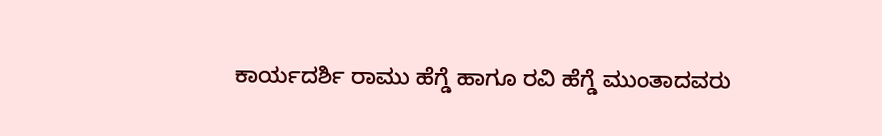ಕಾರ್ಯದರ್ಶಿ ರಾಮು ಹೆಗ್ಡೆ ಹಾಗೂ ರವಿ ಹೆಗ್ಡೆ ಮುಂತಾದವರು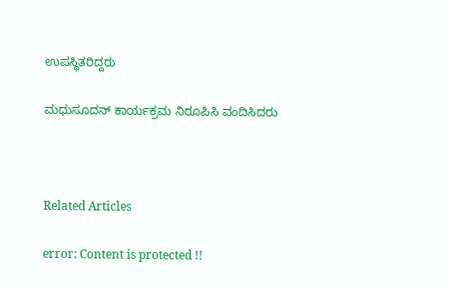ಉಪಸ್ಥಿತರಿದ್ದರು

ಮಧುಸೂದನ್‌ ಕಾರ್ಯಕ್ರಮ ನಿರೂಪಿಸಿ ವಂದಿಸಿದರು



Related Articles

error: Content is protected !!